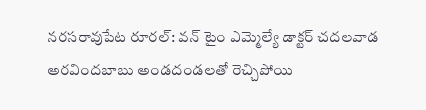నరసరావుపేట రూరల్: వన్ టైం ఎమ్మెల్యే డాక్టర్ చదలవాడ అరవిందబాబు అండదండలతో రెచ్చిపోయి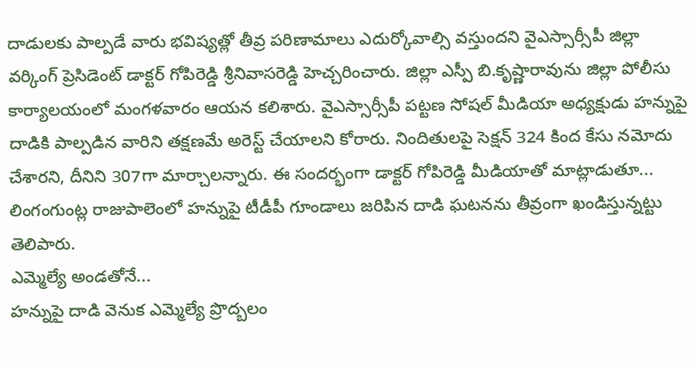దాడులకు పాల్పడే వారు భవిష్యత్లో తీవ్ర పరిణామాలు ఎదుర్కోవాల్సి వస్తుందని వైఎస్సార్సీపీ జిల్లా వర్కింగ్ ప్రెసిడెంట్ డాక్టర్ గోపిరెడ్డి శ్రీనివాసరెడ్డి హెచ్చరించారు. జిల్లా ఎస్పీ బి.కృష్ణారావును జిల్లా పోలీసు కార్యాలయంలో మంగళవారం ఆయన కలిశారు. వైఎస్సార్సీపీ పట్టణ సోషల్ మీడియా అధ్యక్షుడు హన్నుపై దాడికి పాల్పడిన వారిని తక్షణమే అరెస్ట్ చేయాలని కోరారు. నిందితులపై సెక్షన్ 324 కింద కేసు నమోదు చేశారని, దీనిని 307గా మార్చాలన్నారు. ఈ సందర్భంగా డాక్టర్ గోపిరెడ్డి మీడియాతో మాట్లాడుతూ... లింగంగుంట్ల రాజుపాలెంలో హన్నుపై టీడీపీ గూండాలు జరిపిన దాడి ఘటనను తీవ్రంగా ఖండిస్తున్నట్టు తెలిపారు.
ఎమ్మెల్యే అండతోనే...
హన్నుపై దాడి వెనుక ఎమ్మెల్యే ప్రొద్బలం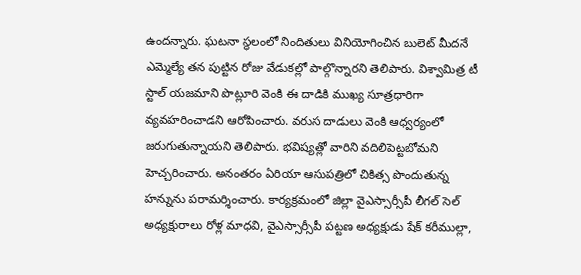ఉందన్నారు. ఘటనా స్థలంలో నిందితులు వినియోగించిన బులెట్ మీదనే ఎమ్మెల్యే తన పుట్టిన రోజు వేడుకల్లో పాల్గొన్నారని తెలిపారు. విశ్వామిత్ర టీ స్టాల్ యజమాని పొట్లూరి వెంకి ఈ దాడికి ముఖ్య సూత్రధారిగా వ్యవహరించాడని ఆరోపించారు. వరుస దాడులు వెంకి ఆధ్వర్యంలో జరుగుతున్నాయని తెలిపారు. భవిష్యత్లో వారిని వదిలిపెట్టబోమని హెచ్చరించారు. అనంతరం ఏరియా ఆసుపత్రిలో చికిత్స పొందుతున్న హన్నును పరామర్శించారు. కార్యక్రమంలో జిల్లా వైఎస్సార్సీపీ లీగల్ సెల్ అధ్యక్షురాలు రోళ్ల మాధవి, వైఎస్సార్సీపీ పట్టణ అధ్యక్షుడు షేక్ కరీముల్లా,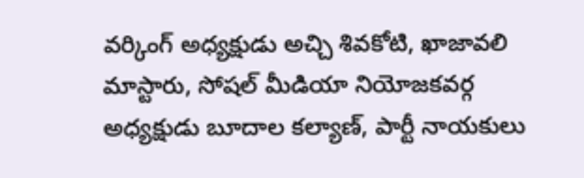వర్కింగ్ అధ్యక్షుడు అచ్చి శివకోటి, ఖాజావలి మాస్టారు, సోషల్ మీడియా నియోజకవర్గ అధ్యక్షుడు బూదాల కల్యాణ్, పార్టీ నాయకులు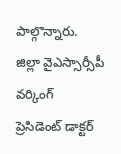పాల్గొన్నారు.
జిల్లా వైఎస్సార్సీపీ వర్కింగ్
ప్రెసిడెంట్ డాక్టర్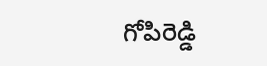గోపిరెడ్డి